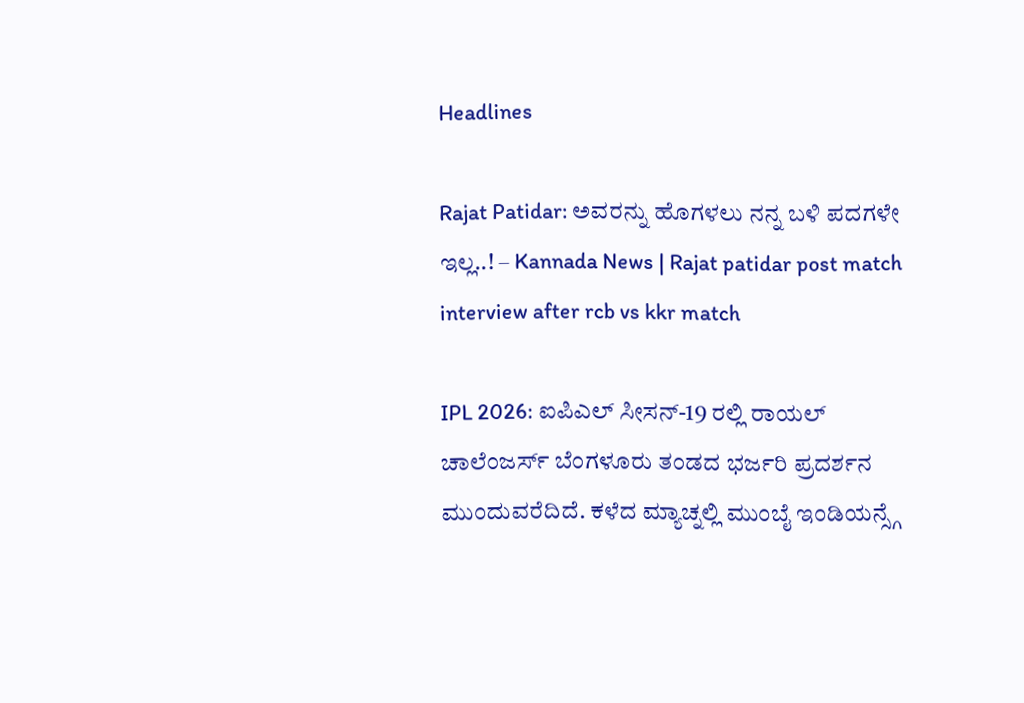Headlines

Rajat Patidar: ಅವರನ್ನು ಹೊಗಳಲು ನನ್ನ ಬಳಿ ಪದಗಳೇ ಇಲ್ಲ..! – Kannada News | Rajat patidar post match interview after rcb vs kkr match

IPL 2026: ಐಪಿಎಲ್ ಸೀಸನ್-19 ರಲ್ಲಿ ರಾಯಲ್ ಚಾಲೆಂಜರ್ಸ್ ಬೆಂಗಳೂರು ತಂಡದ ಭರ್ಜರಿ ಪ್ರದರ್ಶನ ಮುಂದುವರೆದಿದೆ. ಕಳೆದ ಮ್ಯಾಚ್ನಲ್ಲಿ ಮುಂಬೈ ಇಂಡಿಯನ್ಸ್ಗೆ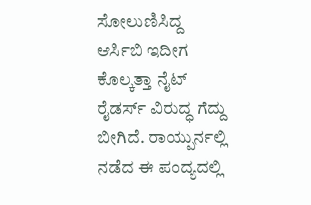ಸೋಲುಣಿಸಿದ್ದ ಆರ್ಸಿಬಿ ಇದೀಗ ಕೊಲ್ಕತ್ತಾ ನೈಟ್ ರೈಡರ್ಸ್ ವಿರುದ್ಧ ಗೆದ್ದು ಬೀಗಿದೆ. ರಾಯ್ಪುರ್ನಲ್ಲಿ ನಡೆದ ಈ ಪಂದ್ಯದಲ್ಲಿ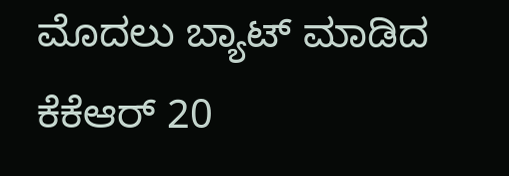ಮೊದಲು ಬ್ಯಾಟ್ ಮಾಡಿದ ಕೆಕೆಆರ್ 20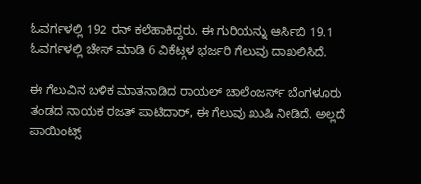ಓವರ್ಗಳಲ್ಲಿ 192 ರನ್ ಕಲೆಹಾಕಿದ್ದರು. ಈ ಗುರಿಯನ್ನು ಆರ್ಸಿಬಿ 19.1 ಓವರ್ಗಳಲ್ಲಿ ಚೇಸ್ ಮಾಡಿ 6 ವಿಕೆಟ್ಗಳ ಭರ್ಜರಿ ಗೆಲುವು ದಾಖಲಿಸಿದೆ.

ಈ ಗೆಲುವಿನ ಬಳಿಕ ಮಾತನಾಡಿದ ರಾಯಲ್ ಚಾಲೆಂಜರ್ಸ್ ಬೆಂಗಳೂರು ತಂಡದ ನಾಯಕ ರಜತ್ ಪಾಟಿದಾರ್, ಈ ಗೆಲುವು ಖುಷಿ ನೀಡಿದೆ. ಅಲ್ಲದೆ  ಪಾಯಿಂಟ್ಸ್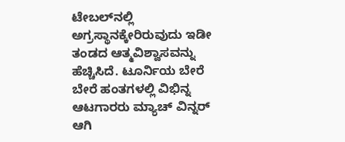ಟೇಬಲ್‌ನಲ್ಲಿ ಅಗ್ರಸ್ಥಾನಕ್ಕೇರಿರುವುದು ಇಡೀ ತಂಡದ ಆತ್ಮವಿಶ್ವಾಸವನ್ನು ಹೆಚ್ಚಿಸಿದೆ. ಟೂರ್ನಿಯ ಬೇರೆ ಬೇರೆ ಹಂತಗಳಲ್ಲಿ ವಿಭಿನ್ನ ಆಟಗಾರರು ಮ್ಯಾಚ್ ವಿನ್ನರ್ ಆಗಿ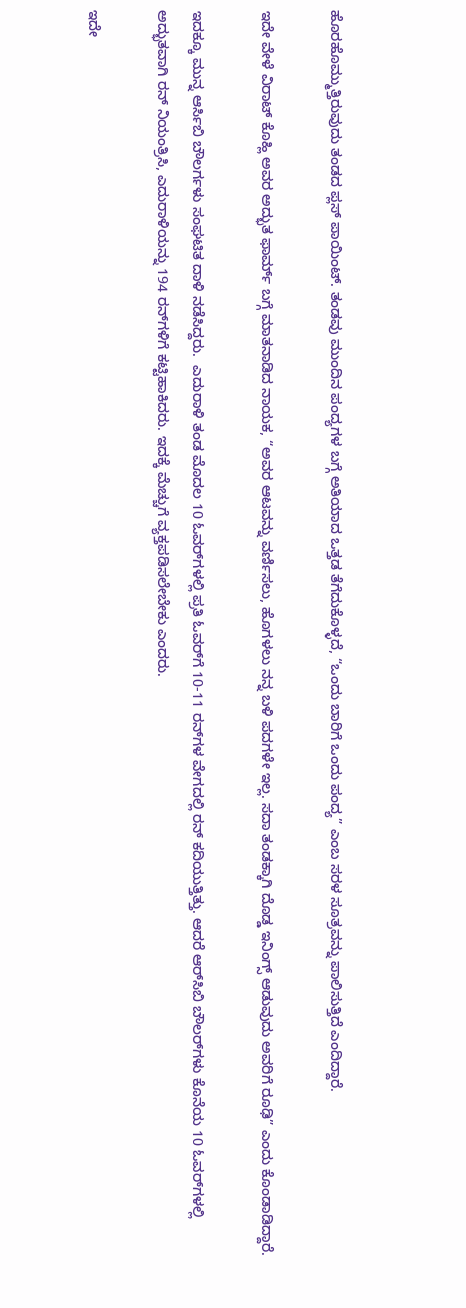ಹೊರಹೊಮ್ಮುತ್ತಿರುವುದು ತಂಡದ ಪ್ಲಸ್ ಪಾಯಿಂಟ್. ತಂಡವು ಮುಂದಿನ ಪಂದ್ಯಗಳ ಬಗ್ಗೆ ಅತಿಯಾದ ಒತ್ತಡ ತೆಗೆದುಕೊಳ್ಳದೆ, “ಒಂದು ಬಾರಿಗೆ ಒಂದು ಪಂದ್ಯ” ಎಂಬ ಸರಳ ಸೂತ್ರವನ್ನು ಪಾಲಿಸುತ್ತಿದೆ ಎಂದಿದ್ದಾರೆ.

ಇದೇ ವೇಳೆ ವಿರಾಟ್ ಕೊಹ್ಲಿ ಅವರ ಅದ್ಭುತ ಫಾರ್ಮ್ ಬಗ್ಗೆ ಮಾತನಾಡಿದ ನಾಯಕ, “ಅವರ ಆಟವನ್ನು ವರ್ಣಿಸಲು, ಹೊಗಳಲು ನನ್ನ ಬಳಿ ಪದಗಳೇ ಇಲ್ಲ. ಸದಾ ತಂಡಕ್ಕಾಗಿ ದೊಡ್ಡ ಇನಿಂಗ್ಸ್ ಆಡುವುದು ಅವರಿಗೆ ರೂಢಿ” ಎಂದು ಕೊಂಡಾಡಿದ್ದಾರೆ.

ಇದಕ್ಕೂ ಮುನ್ನ ಆರ್ಸಿಬಿ ಬೌಲರ್ಗಳು ಸಂಘಟಿತ ದಾಳಿ ನಡೆಸಿದ್ದರು.  ಎದುರಾಳಿ ತಂಡ ಮೊದಲ 10 ಓವರ್‌ಗಳಲ್ಲಿ ಪ್ರತಿ ಓವರ್‌ಗೆ 10-11 ರನ್‌ಗಳ ವೇಗದಲ್ಲಿ ರನ್ ಕದಿಯುತ್ತಿತ್ತು. ಆದರೆ ಆರ್‌ಸಿಬಿ ಬೌಲರ್‌ಗಳು ಕೊನೆಯ 10 ಓವರ್‌ಗಳಲ್ಲಿ ಅದ್ಭುತವಾಗಿ ರನ್ ನಿಯಂತ್ರಿಸಿ, ಎದುರಾಳಿಯನ್ನು 194 ರನ್‌ಗಳಿಗೆ ಕಟ್ಟಿಹಾಕಿದರು. ಇದಕ್ಕೆ ಮೆಚ್ಚುಗೆ ವ್ಯಕ್ತಪಡಿಸಲೇಬೇಕು ಎಂದರು.

ಇದೇ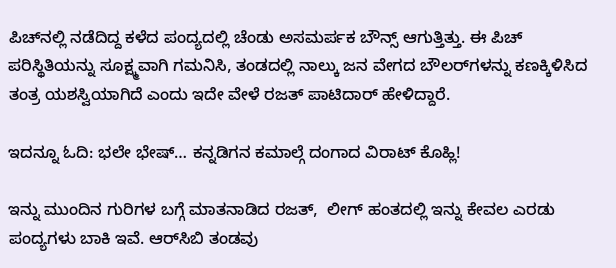ಪಿಚ್‌ನಲ್ಲಿ ನಡೆದಿದ್ದ ಕಳೆದ ಪಂದ್ಯದಲ್ಲಿ ಚೆಂಡು ಅಸಮರ್ಪಕ ಬೌನ್ಸ್ ಆಗುತ್ತಿತ್ತು. ಈ ಪಿಚ್ ಪರಿಸ್ಥಿತಿಯನ್ನು ಸೂಕ್ಷ್ಮವಾಗಿ ಗಮನಿಸಿ, ತಂಡದಲ್ಲಿ ನಾಲ್ಕು ಜನ ವೇಗದ ಬೌಲರ್‌ಗಳನ್ನು ಕಣಕ್ಕಿಳಿಸಿದ ತಂತ್ರ ಯಶಸ್ವಿಯಾಗಿದೆ ಎಂದು ಇದೇ ವೇಳೆ ರಜತ್ ಪಾಟಿದಾರ್ ಹೇಳಿದ್ದಾರೆ.

ಇದನ್ನೂ ಓದಿ: ಭಲೇ ಭೇಷ್… ಕನ್ನಡಿಗನ ಕಮಾಲ್ಗೆ ದಂಗಾದ ವಿರಾಟ್ ಕೊಹ್ಲಿ!

ಇನ್ನು ಮುಂದಿನ ಗುರಿಗಳ ಬಗ್ಗೆ ಮಾತನಾಡಿದ ರಜತ್,  ಲೀಗ್ ಹಂತದಲ್ಲಿ ಇನ್ನು ಕೇವಲ ಎರಡು ಪಂದ್ಯಗಳು ಬಾಕಿ ಇವೆ. ಆರ್‌ಸಿಬಿ ತಂಡವು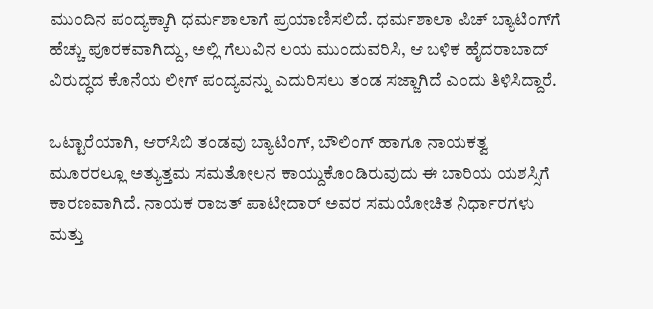ಮುಂದಿನ ಪಂದ್ಯಕ್ಕಾಗಿ ಧರ್ಮಶಾಲಾಗೆ ಪ್ರಯಾಣಿಸಲಿದೆ. ಧರ್ಮಶಾಲಾ ಪಿಚ್ ಬ್ಯಾಟಿಂಗ್‌ಗೆ ಹೆಚ್ಚು ಪೂರಕವಾಗಿದ್ದು, ಅಲ್ಲಿ ಗೆಲುವಿನ ಲಯ ಮುಂದುವರಿಸಿ, ಆ ಬಳಿಕ ಹೈದರಾಬಾದ್ ವಿರುದ್ಧದ ಕೊನೆಯ ಲೀಗ್ ಪಂದ್ಯವನ್ನು ಎದುರಿಸಲು ತಂಡ ಸಜ್ಜಾಗಿದೆ ಎಂದು ತಿಳಿಸಿದ್ದಾರೆ.

ಒಟ್ಟಾರೆಯಾಗಿ, ಆರ್‌ಸಿಬಿ ತಂಡವು ಬ್ಯಾಟಿಂಗ್, ಬೌಲಿಂಗ್ ಹಾಗೂ ನಾಯಕತ್ವ ಮೂರರಲ್ಲೂ ಅತ್ಯುತ್ತಮ ಸಮತೋಲನ ಕಾಯ್ದುಕೊಂಡಿರುವುದು ಈ ಬಾರಿಯ ಯಶಸ್ಸಿಗೆ ಕಾರಣವಾಗಿದೆ. ನಾಯಕ ರಾಜತ್ ಪಾಟೀದಾರ್ ಅವರ ಸಮಯೋಚಿತ ನಿರ್ಧಾರಗಳು ಮತ್ತು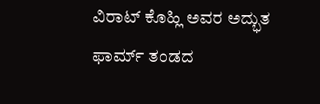ವಿರಾಟ್ ಕೊಹ್ಲಿ ಅವರ ಅದ್ಭುತ ಫಾರ್ಮ್ ತಂಡದ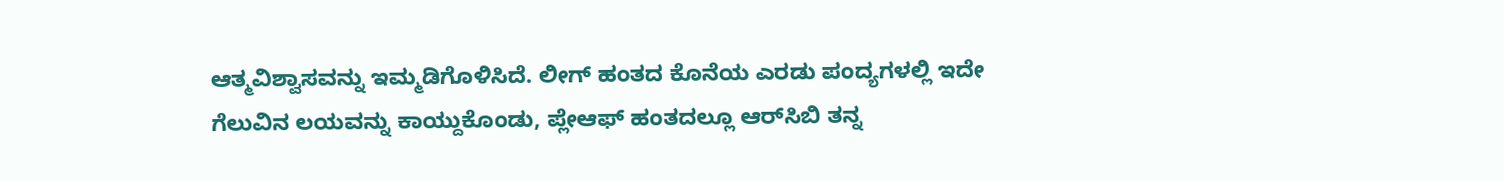ಆತ್ಮವಿಶ್ವಾಸವನ್ನು ಇಮ್ಮಡಿಗೊಳಿಸಿದೆ. ಲೀಗ್ ಹಂತದ ಕೊನೆಯ ಎರಡು ಪಂದ್ಯಗಳಲ್ಲಿ ಇದೇ ಗೆಲುವಿನ ಲಯವನ್ನು ಕಾಯ್ದುಕೊಂಡು, ಪ್ಲೇಆಫ್‌ ಹಂತದಲ್ಲೂ ಆರ್‌ಸಿಬಿ ತನ್ನ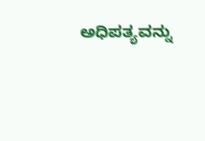ಅಧಿಪತ್ಯವನ್ನು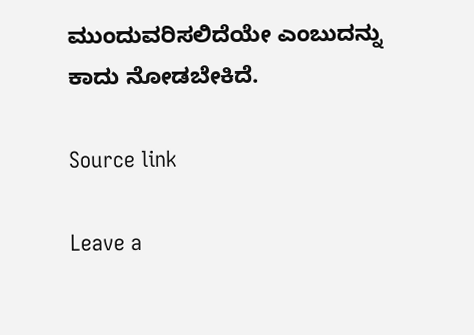ಮುಂದುವರಿಸಲಿದೆಯೇ ಎಂಬುದನ್ನು ಕಾದು ನೋಡಬೇಕಿದೆ.

Source link

Leave a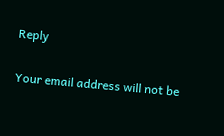Reply

Your email address will not be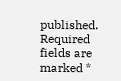published. Required fields are marked *